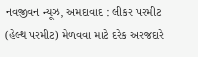નવજીવન ન્યૂઝ, અમદાવાદ : લીકર પરમીટ (હેલ્થ પરમીટ) મેળવવા માટે દરેક અરજદારે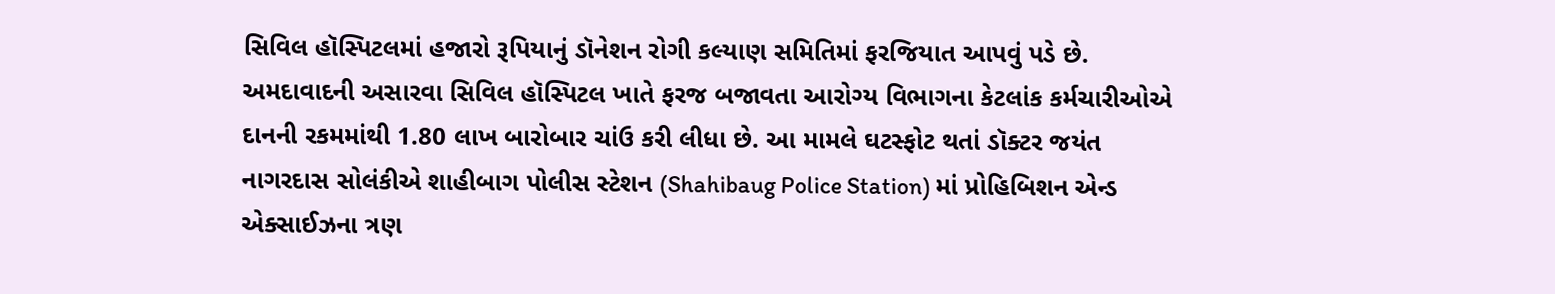સિવિલ હૉસ્પિટલમાં હજારો રૂપિયાનું ડૉનેશન રોગી કલ્યાણ સમિતિમાં ફરજિયાત આપવું પડે છે. અમદાવાદની અસારવા સિવિલ હૉસ્પિટલ ખાતે ફરજ બજાવતા આરોગ્ય વિભાગના કેટલાંક કર્મચારીઓએ દાનની રકમમાંથી 1.80 લાખ બારોબાર ચાંઉ કરી લીધા છે. આ મામલે ઘટસ્ફોટ થતાં ડૉક્ટર જયંત નાગરદાસ સોલંકીએ શાહીબાગ પોલીસ સ્ટેશન (Shahibaug Police Station) માં પ્રોહિબિશન એન્ડ એક્સાઈઝના ત્રણ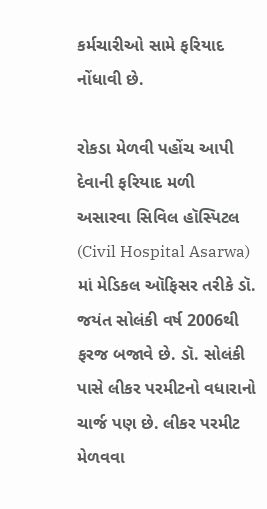કર્મચારીઓ સામે ફરિયાદ નોંધાવી છે.

રોકડા મેળવી પહોંચ આપી દેવાની ફરિયાદ મળી
અસારવા સિવિલ હૉસ્પિટલ (Civil Hospital Asarwa) માં મેડિકલ ઑફિસર તરીકે ડૉ. જયંત સોલંકી વર્ષ 2006થી ફરજ બજાવે છે. ડૉ. સોલંકી પાસે લીકર પરમીટનો વધારાનો ચાર્જ પણ છે. લીકર પરમીટ મેળવવા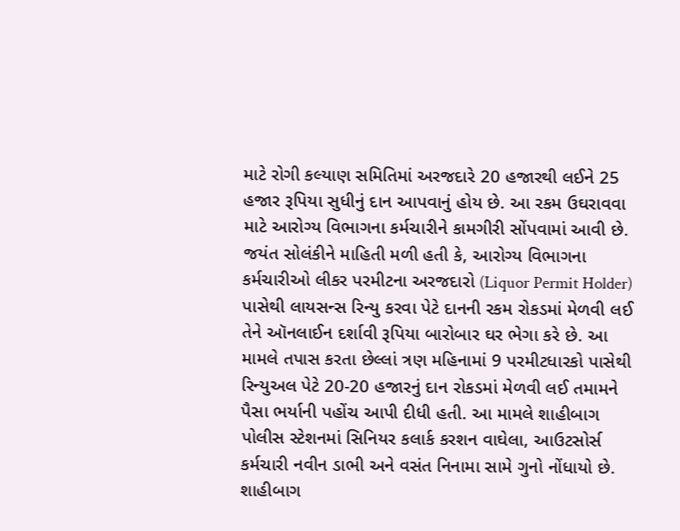માટે રોગી કલ્યાણ સમિતિમાં અરજદારે 20 હજારથી લઈને 25 હજાર રૂપિયા સુધીનું દાન આપવાનું હોય છે. આ રકમ ઉઘરાવવા માટે આરોગ્ય વિભાગના કર્મચારીને કામગીરી સોંપવામાં આવી છે. જયંત સોલંકીને માહિતી મળી હતી કે, આરોગ્ય વિભાગના કર્મચારીઓ લીકર પરમીટના અરજદારો (Liquor Permit Holder) પાસેથી લાયસન્સ રિન્યુ કરવા પેટે દાનની રકમ રોકડમાં મેળવી લઈ તેને ઑનલાઈન દર્શાવી રૂપિયા બારોબાર ઘર ભેગા કરે છે. આ મામલે તપાસ કરતા છેલ્લાં ત્રણ મહિનામાં 9 પરમીટધારકો પાસેથી રિન્યુઅલ પેટે 20-20 હજારનું દાન રોકડમાં મેળવી લઈ તમામને પૈસા ભર્યાની પહોંચ આપી દીધી હતી. આ મામલે શાહીબાગ પોલીસ સ્ટેશનમાં સિનિયર કલાર્ક કરશન વાઘેલા, આઉટસોર્સ કર્મચારી નવીન ડાભી અને વસંત નિનામા સામે ગુનો નોંધાયો છે.
શાહીબાગ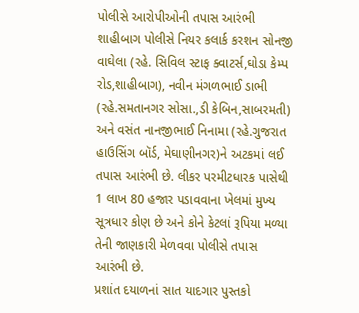પોલીસે આરોપીઓની તપાસ આરંભી
શાહીબાગ પોલીસે નિયર કલાર્ક કરશન સોનજી વાઘેલા (રહે. સિવિલ સ્ટાફ ક્વાટર્સ,ઘોડા કેમ્પ રોડ,શાહીબાગ), નવીન મંગળભાઈ ડાભી (રહે.સમતાનગર સોસા.,ડી કેબિન,સાબરમતી) અને વસંત નાનજીભાઈ નિનામા (રહે.ગુજરાત હાઉસિંગ બૉર્ડ, મેઘાણીનગર)ને અટકમાં લઈ તપાસ આરંભી છે. લીકર પરમીટધારક પાસેથી 1 લાખ 80 હજાર પડાવવાના ખેલમાં મુખ્ય સૂત્રધાર કોણ છે અને કોને કેટલાં રૂપિયા મળ્યા તેની જાણકારી મેળવવા પોલીસે તપાસ આરંભી છે.
પ્રશાંત દયાળનાં સાત યાદગાર પુસ્તકો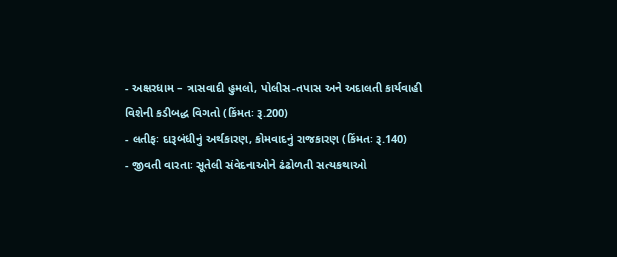- અક્ષરધામ – ત્રાસવાદી હુમલો, પોલીસ-તપાસ અને અદાલતી કાર્યવાહી વિશેની કડીબદ્ધ વિગતો (કિંમતઃ રૂ.200)
- લતીફઃ દારૂબંધીનું અર્થકારણ, કોમવાદનું રાજકારણ (કિંમતઃ રૂ.140)
- જીવતી વારતાઃ સૂતેલી સંવેદનાઓને ઢંઢોળતી સત્યકથાઓ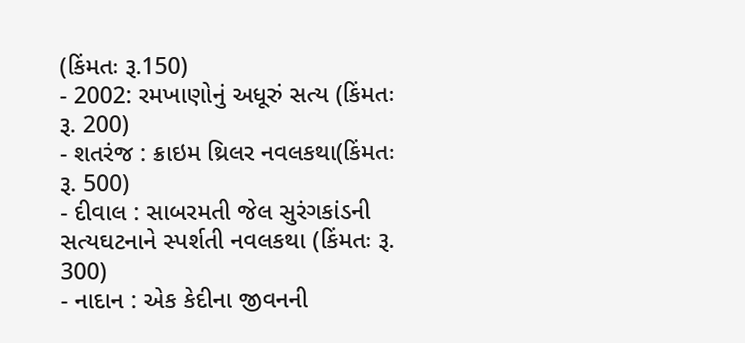(કિંમતઃ રૂ.150)
- 2002: રમખાણોનું અધૂરું સત્ય (કિંમતઃ રૂ. 200)
- શતરંજ : ક્રાઇમ થ્રિલર નવલકથા(કિંમતઃ રૂ. 500)
- દીવાલ : સાબરમતી જેલ સુરંગકાંડની સત્યઘટનાને સ્પર્શતી નવલકથા (કિંમતઃ રૂ. 300)
- નાદાન : એક કેદીના જીવનની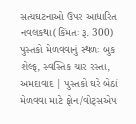સત્યઘટનાઓ ઉપર આધારિત નવલકથા(કિંમતઃ રૂ. 300)
પુસ્તકો મેળવવાનું સ્થળઃ બુક શેલ્ફ, સ્વસ્તિક ચાર રસ્તા, અમદાવાદ | પુસ્તકો ઘરે બેઠાં મેળવવા માટે ફોન/વોટ્સએપ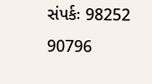સંપર્કઃ 98252 90796